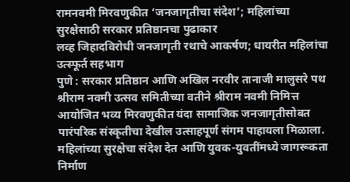रामनवमी मिरवणुकीत ‘जनजागृतीचा संदेश’; महिलांच्या सुरक्षेसाठी सरकार प्रतिष्ठानचा पुढाकार
लव्ह जिहादविरोधी जनजागृती रथाचे आकर्षण; धायरीत महिलांचा उत्स्फूर्त सहभाग
पुणे : सरकार प्रतिष्ठान आणि अखिल नरवीर तानाजी मालुसरे पथ श्रीराम नवमी उत्सव समितीच्या वतीने श्रीराम नवमी निमित्त आयोजित भव्य मिरवणुकीत यंदा सामाजिक जनजागृतीसोबत पारंपरिक संस्कृतीचा देखील उत्साहपूर्ण संगम पाहायला मिळाला. महिलांच्या सुरक्षेचा संदेश देत आणि युवक-युवतींमध्ये जागरूकता निर्माण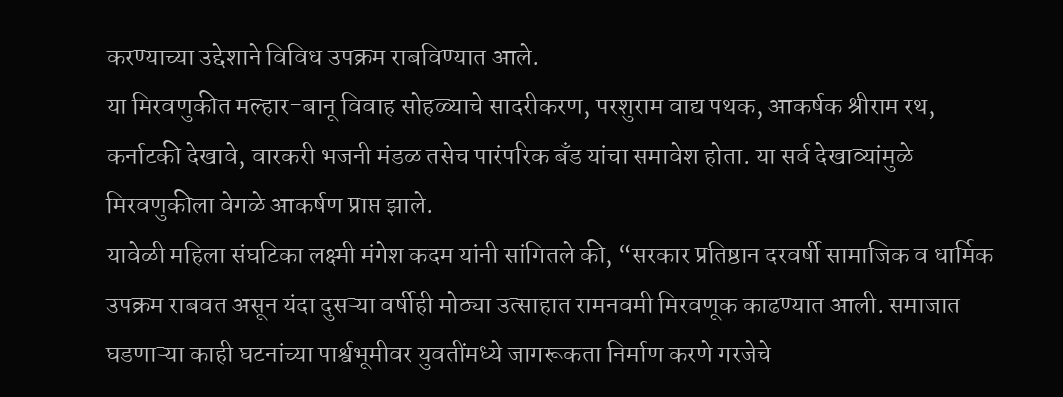करण्याच्या उद्देशाने विविध उपक्रम राबविण्यात आले.
या मिरवणुकीत मल्हार-बानू विवाह सोहळ्याचे सादरीकरण, परशुराम वाद्य पथक, आकर्षक श्रीराम रथ, कर्नाटकी देखावे, वारकरी भजनी मंडळ तसेच पारंपरिक बँड यांचा समावेश होता. या सर्व देखाव्यांमुळे मिरवणुकीला वेगळे आकर्षण प्राप्त झाले.
यावेळी महिला संघटिका लक्ष्मी मंगेश कदम यांनी सांगितले की, “सरकार प्रतिष्ठान दरवर्षी सामाजिक व धार्मिक उपक्रम राबवत असून यंदा दुसऱ्या वर्षीही मोठ्या उत्साहात रामनवमी मिरवणूक काढण्यात आली. समाजात घडणाऱ्या काही घटनांच्या पार्श्वभूमीवर युवतींमध्ये जागरूकता निर्माण करणे गरजेचे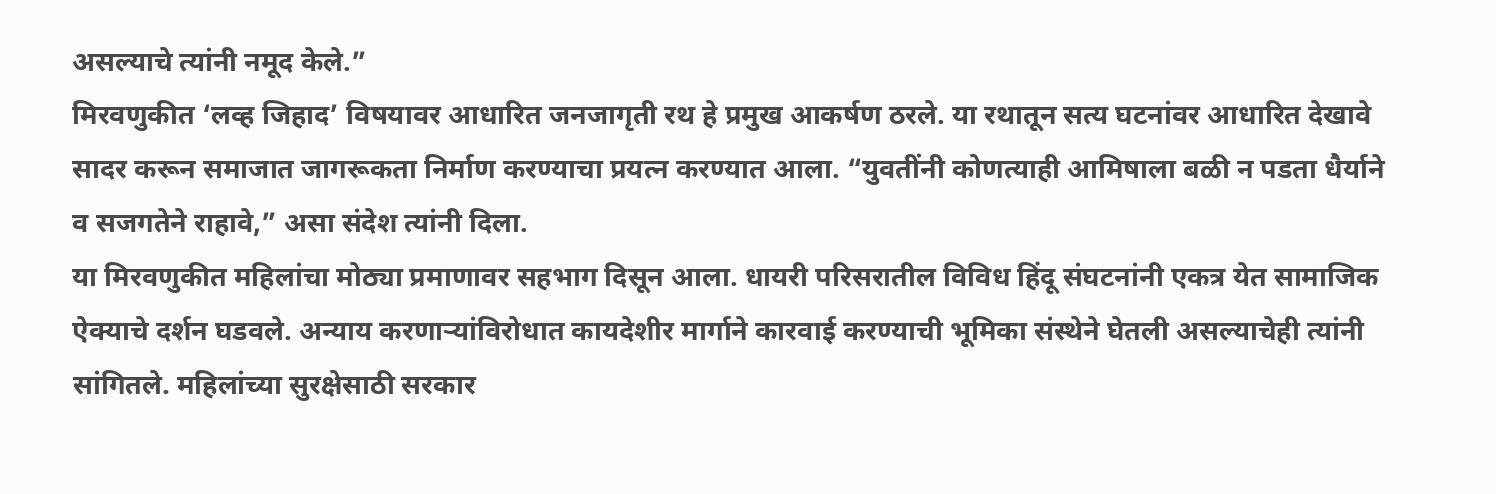असल्याचे त्यांनी नमूद केले.”
मिरवणुकीत ‘लव्ह जिहाद’ विषयावर आधारित जनजागृती रथ हे प्रमुख आकर्षण ठरले. या रथातून सत्य घटनांवर आधारित देखावे सादर करून समाजात जागरूकता निर्माण करण्याचा प्रयत्न करण्यात आला. “युवतींनी कोणत्याही आमिषाला बळी न पडता धैर्याने व सजगतेने राहावे,” असा संदेश त्यांनी दिला.
या मिरवणुकीत महिलांचा मोठ्या प्रमाणावर सहभाग दिसून आला. धायरी परिसरातील विविध हिंदू संघटनांनी एकत्र येत सामाजिक ऐक्याचे दर्शन घडवले. अन्याय करणाऱ्यांविरोधात कायदेशीर मार्गाने कारवाई करण्याची भूमिका संस्थेने घेतली असल्याचेही त्यांनी सांगितले. महिलांच्या सुरक्षेसाठी सरकार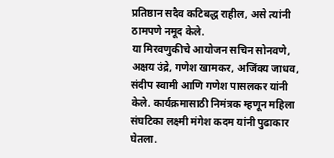प्रतिष्ठान सदैव कटिबद्ध राहील, असे त्यांनी ठामपणे नमूद केले.
या मिरवणुकीचे आयोजन सचिन सोनवणे, अक्षय उंद्रे, गणेश खामकर, अजिंक्य जाधव, संदीप स्वामी आणि गणेश पासलकर यांनी केले. कार्यक्रमासाठी निमंत्रक म्हणून महिला संघटिका लक्ष्मी मंगेश कदम यांनी पुढाकार घेतला.